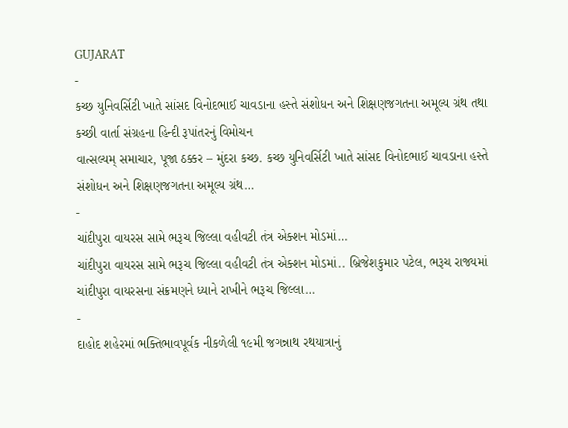GUJARAT
-
કચ્છ યુનિવર્સિટી ખાતે સાંસદ વિનોદભાઈ ચાવડાના હસ્તે સંશોધન અને શિક્ષણજગતના અમૂલ્ય ગ્રંથ તથા કચ્છી વાર્તા સંગ્રહના હિન્દી રૂપાંતરનું વિમોચન
વાત્સલ્યમ્ સમાચાર, પૂજા ઠક્કર – મુંદરા કચ્છ. કચ્છ યુનિવર્સિટી ખાતે સાંસદ વિનોદભાઈ ચાવડાના હસ્તે સંશોધન અને શિક્ષણજગતના અમૂલ્ય ગ્રંથ…
-
ચાંદીપુરા વાયરસ સામે ભરૂચ જિલ્લા વહીવટી તંત્ર એક્શન મોડમાં…
ચાંદીપુરા વાયરસ સામે ભરૂચ જિલ્લા વહીવટી તંત્ર એક્શન મોડમાં.. બ્રિજેશકુમાર પટેલ, ભરૂચ રાજ્યમાં ચાંદીપુરા વાયરસના સંક્રમણને ધ્યાને રાખીને ભરૂચ જિલ્લા…
-
દાહોદ શહેરમાં ભક્તિભાવપૂર્વક નીકળેલી ૧૯મી જગન્નાથ રથયાત્રાનું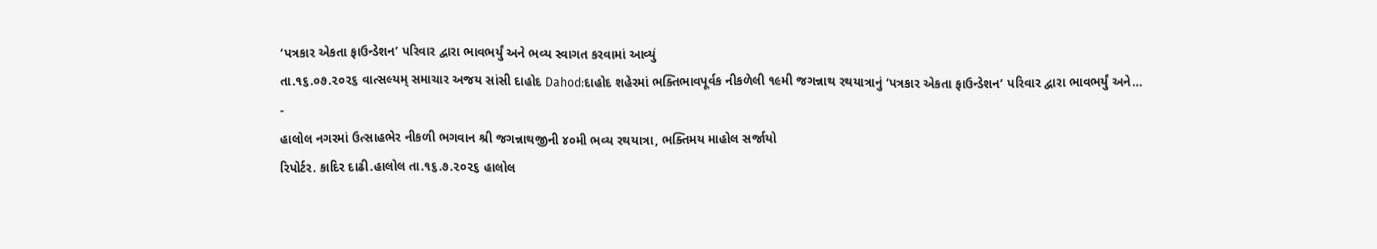‘પત્રકાર એકતા ફાઉન્ડેશન’ પરિવાર દ્વારા ભાવભર્યું અને ભવ્ય સ્વાગત કરવામાં આવ્યું
તા.૧૬.૦૭.૨૦૨૬ વાત્સલ્યમ્ સમાચાર અજય સાંસી દાહોદ Dahod:દાહોદ શહેરમાં ભક્તિભાવપૂર્વક નીકળેલી ૧૯મી જગન્નાથ રથયાત્રાનું ‘પત્રકાર એકતા ફાઉન્ડેશન’ પરિવાર દ્વારા ભાવભર્યું અને…
-
હાલોલ નગરમાં ઉત્સાહભેર નીકળી ભગવાન શ્રી જગન્નાથજીની ૪૦મી ભવ્ય રથયાત્રા, ભક્તિમય માહોલ સર્જાયો
રિપોર્ટર. કાદિર દાઢી.હાલોલ તા.૧૬.૭.૨૦૨૬ હાલોલ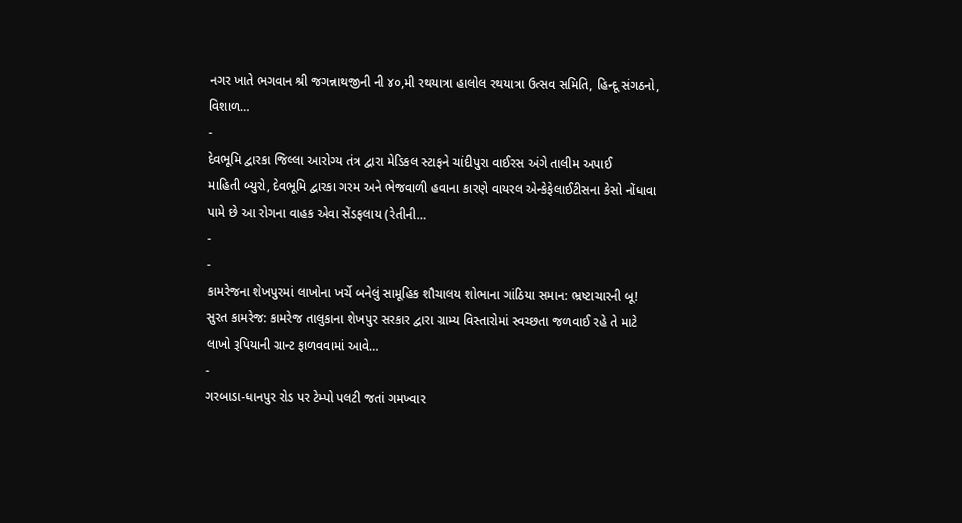નગર ખાતે ભગવાન શ્રી જગન્નાથજીની ની ૪૦,મી રથયાત્રા હાલોલ રથયાત્રા ઉત્સવ સમિતિ, હિન્દૂ સંગઠનો, વિશાળ…
-
દેવભૂમિ દ્વારકા જિલ્લા આરોગ્ય તંત્ર દ્વારા મેડિકલ સ્ટાફને ચાંદીપુરા વાઈરસ અંગે તાલીમ અપાઈ
માહિતી બ્યુરો, દેવભૂમિ દ્વારકા ગરમ અને ભેજવાળી હવાના કારણે વાયરલ એન્કેફેલાઈટીસના કેસો નોંધાવા પામે છે આ રોગના વાહક એવા સેંડફલાય (રેતીની…
-
-
કામરેજના શેખપુરમાં લાખોના ખર્ચે બનેલું સામૂહિક શૌચાલય શોભાના ગાંઠિયા સમાન: ભ્રષ્ટાચારની બૂ!
સુરત કામરેજ: કામરેજ તાલુકાના શેખપુર સરકાર દ્વારા ગ્રામ્ય વિસ્તારોમાં સ્વચ્છતા જળવાઈ રહે તે માટે લાખો રૂપિયાની ગ્રાન્ટ ફાળવવામાં આવે…
-
ગરબાડા-ધાનપુર રોડ પર ટેમ્પો પલટી જતાં ગમખ્વાર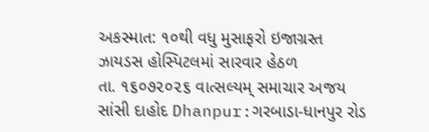અકસ્માત: ૧૦થી વધુ મુસાફરો ઇજાગ્રસ્ત ઝાયડસ હોસ્પિટલમાં સારવાર હેઠળ
તા. ૧૬૦૭૨૦૨૬ વાત્સલ્યમ્ સમાચાર અજય સાંસી દાહોદ Dhanpur:ગરબાડા-ધાનપુર રોડ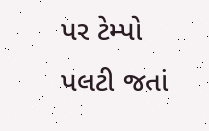પર ટેમ્પો પલટી જતાં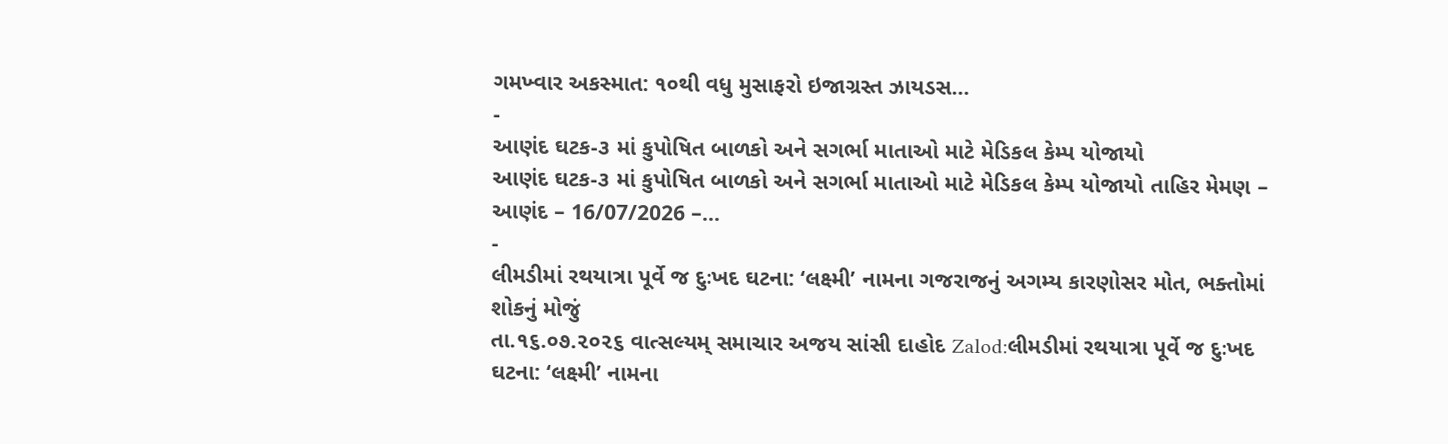ગમખ્વાર અકસ્માત: ૧૦થી વધુ મુસાફરો ઇજાગ્રસ્ત ઝાયડસ…
-
આણંદ ઘટક-૩ માં કુપોષિત બાળકો અને સગર્ભા માતાઓ માટે મેડિકલ કેમ્પ યોજાયો
આણંદ ઘટક-૩ માં કુપોષિત બાળકો અને સગર્ભા માતાઓ માટે મેડિકલ કેમ્પ યોજાયો તાહિર મેમણ – આણંદ – 16/07/2026 –…
-
લીમડીમાં રથયાત્રા પૂર્વે જ દુઃખદ ઘટના: ‘લક્ષ્મી’ નામના ગજરાજનું અગમ્ય કારણોસર મોત, ભક્તોમાં શોકનું મોજું
તા.૧૬.૦૭.૨૦૨૬ વાત્સલ્યમ્ સમાચાર અજય સાંસી દાહોદ Zalod:લીમડીમાં રથયાત્રા પૂર્વે જ દુઃખદ ઘટના: ‘લક્ષ્મી’ નામના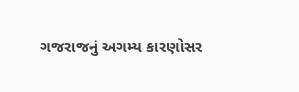ગજરાજનું અગમ્ય કારણોસર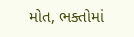મોત, ભક્તોમાં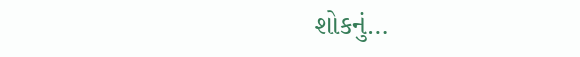શોકનું…